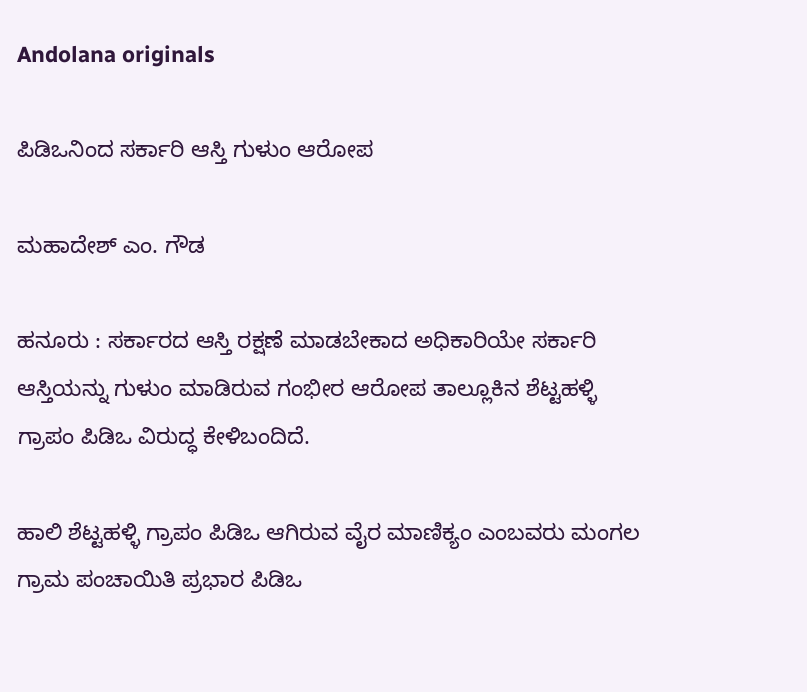Andolana originals

ಪಿಡಿಒನಿಂದ ಸರ್ಕಾರಿ ಆಸ್ತಿ ಗುಳುಂ ಆರೋಪ

ಮಹಾದೇಶ್ ಎಂ. ಗೌಡ

ಹನೂರು : ಸರ್ಕಾರದ ಆಸ್ತಿ ರಕ್ಷಣೆ ಮಾಡಬೇಕಾದ ಅಧಿಕಾರಿಯೇ ಸರ್ಕಾರಿ ಆಸ್ತಿಯನ್ನು ಗುಳುಂ ಮಾಡಿರುವ ಗಂಭೀರ ಆರೋಪ ತಾಲ್ಲೂಕಿನ ಶೆಟ್ಟಹಳ್ಳಿ ಗ್ರಾಪಂ ಪಿಡಿಒ ವಿರುದ್ಧ ಕೇಳಿಬಂದಿದೆ.

ಹಾಲಿ ಶೆಟ್ಟಹಳ್ಳಿ ಗ್ರಾಪಂ ಪಿಡಿಒ ಆಗಿರುವ ವೈರ ಮಾಣಿಕ್ಯಂ ಎಂಬವರು ಮಂಗಲ ಗ್ರಾಮ ಪಂಚಾಯಿತಿ ಪ್ರಭಾರ ಪಿಡಿಒ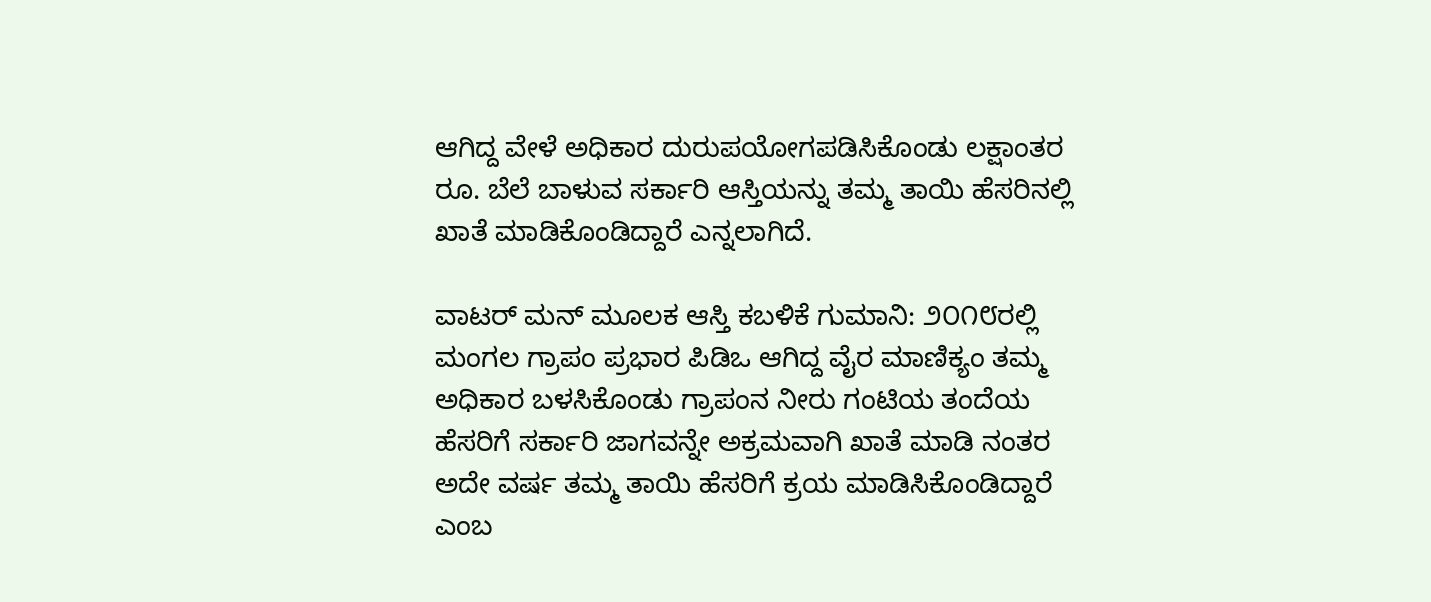ಆಗಿದ್ದ ವೇಳೆ ಅಧಿಕಾರ ದುರುಪಯೋಗಪಡಿಸಿಕೊಂಡು ಲಕ್ಷಾಂತರ ರೂ. ಬೆಲೆ ಬಾಳುವ ಸರ್ಕಾರಿ ಆಸ್ತಿಯನ್ನು ತಮ್ಮ ತಾಯಿ ಹೆಸರಿನಲ್ಲಿ ಖಾತೆ ಮಾಡಿಕೊಂಡಿದ್ದಾರೆ ಎನ್ನಲಾಗಿದೆ.

ವಾಟರ್ ಮನ್ ಮೂಲಕ ಆಸ್ತಿ ಕಬಳಿಕೆ ಗುಮಾನಿ: ೨೦೧೮ರಲ್ಲಿ ಮಂಗಲ ಗ್ರಾಪಂ ಪ್ರಭಾರ ಪಿಡಿಒ ಆಗಿದ್ದ ವೈರ ಮಾಣಿಕ್ಯಂ ತಮ್ಮ ಅಧಿಕಾರ ಬಳಸಿಕೊಂಡು ಗ್ರಾಪಂನ ನೀರು ಗಂಟಿಯ ತಂದೆಯ ಹೆಸರಿಗೆ ಸರ್ಕಾರಿ ಜಾಗವನ್ನೇ ಅಕ್ರಮವಾಗಿ ಖಾತೆ ಮಾಡಿ ನಂತರ ಅದೇ ವರ್ಷ ತಮ್ಮ ತಾಯಿ ಹೆಸರಿಗೆ ಕ್ರಯ ಮಾಡಿಸಿಕೊಂಡಿದ್ದಾರೆ ಎಂಬ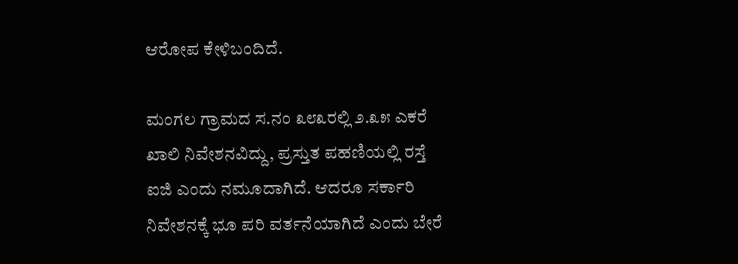ಆರೋಪ ಕೇಳಿಬಂದಿದೆ.

ಮಂಗಲ ಗ್ರಾಮದ ಸ.ನಂ ೩೮೩ರಲ್ಲಿ ೨.೩೫ ಎಕರೆ ಖಾಲಿ ನಿವೇಶನವಿದ್ದು, ಪ್ರಸ್ತುತ ಪಹಣಿಯಲ್ಲಿ ರಸ್ತೆ ಐಜಿ ಎಂದು ನಮೂದಾಗಿದೆ. ಆದರೂ ಸರ್ಕಾರಿ ನಿವೇಶನಕ್ಕೆ ಭೂ ಪರಿ ವರ್ತನೆಯಾಗಿದೆ ಎಂದು ಬೇರೆ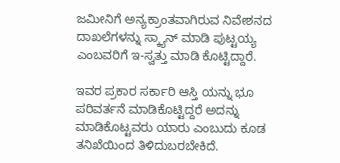ಜಮೀನಿಗೆ ಅನ್ಯಕ್ರಾಂತವಾಗಿರುವ ನಿವೇಶನದ ದಾಖಲೆಗಳನ್ನು ಸ್ಕ್ಯಾನ್ ಮಾಡಿ ಪುಟ್ಟಯ್ಯ ಎಂಬವರಿಗೆ ಇ-ಸ್ವತ್ತು ಮಾಡಿ ಕೊಟ್ಟಿದ್ದಾರೆ.

ಇವರ ಪ್ರಕಾರ ಸರ್ಕಾರಿ ಆಸ್ತಿ ಯನ್ನು ಭೂ ಪರಿವರ್ತನೆ ಮಾಡಿಕೊಟ್ಟಿದ್ದರೆ ಅದನ್ನು ಮಾಡಿಕೊಟ್ಟವರು ಯಾರು ಎಂಬುದು ಕೂಡ ತನಿಖೆಯಿಂದ ತಿಳಿದುಬರಬೇಕಿದೆ.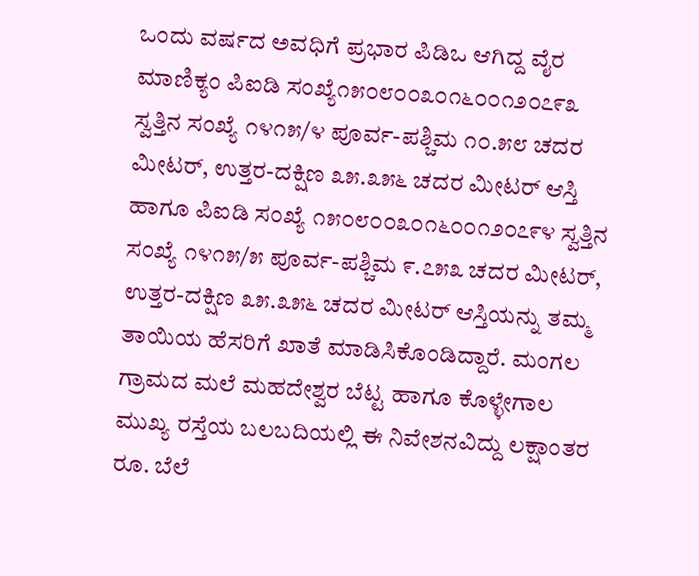ಒಂದು ವರ್ಷದ ಅವಧಿಗೆ ಪ್ರಭಾರ ಪಿಡಿಒ ಆಗಿದ್ದ ವೈರ ಮಾಣಿಕ್ಯಂ ಪಿಐಡಿ ಸಂಖ್ಯೆ೧೫೦೮೦೦೩೦೧೬೦೦೧೨೦೭೯೩ ಸ್ವತ್ತಿನ ಸಂಖ್ಯೆ ೧೪೧೫/೪ ಪೂರ್ವ-ಪಶ್ಚಿಮ ೧೦.೫೮ ಚದರ ಮೀಟರ್, ಉತ್ತರ-ದಕ್ಷಿಣ ೩೫.೩೫೬ ಚದರ ಮೀಟರ್ ಆಸ್ತಿ ಹಾಗೂ ಪಿಐಡಿ ಸಂಖ್ಯೆ ೧೫೦೮೦೦೩೦೧೬೦೦೧೨೦೭೯೪ ಸ್ವತ್ತಿನ ಸಂಖ್ಯೆ ೧೪೧೫/೫ ಪೂರ್ವ-ಪಶ್ಚಿಮ ೯.೭೫೩ ಚದರ ಮೀಟರ್, ಉತ್ತರ-ದಕ್ಷಿಣ ೩೫.೩೫೬ ಚದರ ಮೀಟರ್ ಆಸ್ತಿಯನ್ನು ತಮ್ಮ ತಾಯಿಯ ಹೆಸರಿಗೆ ಖಾತೆ ಮಾಡಿಸಿಕೊಂಡಿದ್ದಾರೆ. ಮಂಗಲ ಗ್ರಾಮದ ಮಲೆ ಮಹದೇಶ್ವರ ಬೆಟ್ಟ ಹಾಗೂ ಕೊಳ್ಳೇಗಾಲ ಮುಖ್ಯ ರಸ್ತೆಯ ಬಲಬದಿಯಲ್ಲಿ ಈ ನಿವೇಶನವಿದ್ದು ಲಕ್ಷಾಂತರ ರೂ. ಬೆಲೆ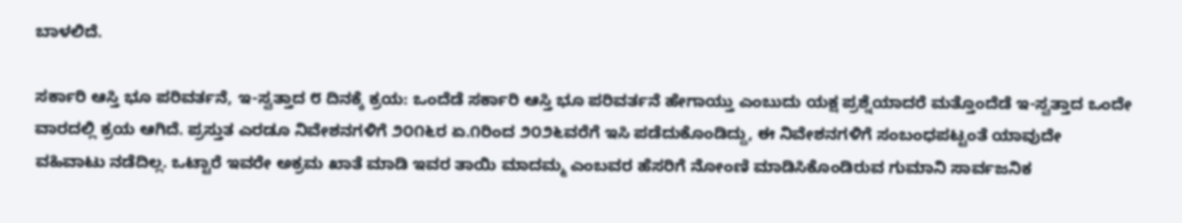ಬಾಳಲಿದೆ.

ಸರ್ಕಾರಿ ಆಸ್ತಿ ಭೂ ಪರಿವರ್ತನೆ, ಇ-ಸ್ವತ್ತಾದ ೮ ದಿನಕ್ಕೆ ಕ್ರಯ: ಒಂದೆಡೆ ಸರ್ಕಾರಿ ಆಸ್ತಿ ಭೂ ಪರಿವರ್ತನೆ ಹೇಗಾಯ್ತು ಎಂಬುದು ಯಕ್ಷ ಪ್ರಶ್ನೆಯಾದರೆ ಮತ್ತೊಂದೆಡೆ ಇ-ಸ್ವತ್ತಾದ ಒಂದೇ ವಾರದಲ್ಲಿ ಕ್ರಯ ಆಗಿದೆ. ಪ್ರಸ್ತುತ ಎರಡೂ ನಿವೇಶನಗಳಿಗೆ ೨೦೧೬ರ ಏ.೧ರಿಂದ ೨೦೨೬ವರೆಗೆ ಇಸಿ ಪಡೆದುಕೊಂಡಿದ್ದು, ಈ ನಿವೇಶನಗಳಿಗೆ ಸಂಬಂಧಪಟ್ಟಂತೆ ಯಾವುದೇ ವಹಿವಾಟು ನಡೆದಿಲ್ಲ. ಒಟ್ಟಾರೆ ಇವರೇ ಅಕ್ರಮ ಖಾತೆ ಮಾಡಿ ಇವರ ತಾಯಿ ಮಾದಮ್ಮ ಎಂಬವರ ಹೆಸರಿಗೆ ನೋಂಣಿ ಮಾಡಿಸಿಕೊಂಡಿರುವ ಗುಮಾನಿ ಸಾರ್ವಜನಿಕ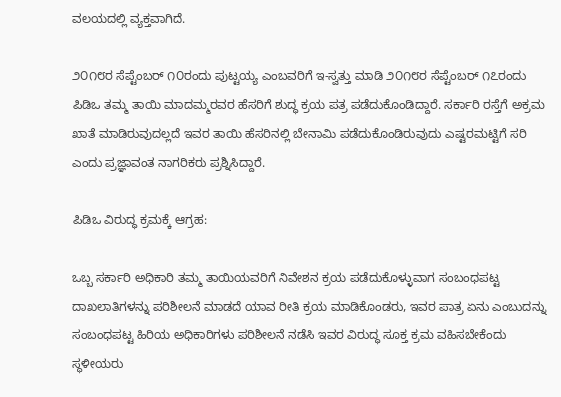ವಲಯದಲ್ಲಿ ವ್ಯಕ್ತವಾಗಿದೆ.

೨೦೧೮ರ ಸೆಪ್ಟೆಂಬರ್ ೧೦ರಂದು ಪುಟ್ಟಯ್ಯ ಎಂಬವರಿಗೆ ಇ-ಸ್ವತ್ತು ಮಾಡಿ ೨೦೧೮ರ ಸೆಪ್ಟೆಂಬರ್ ೧೭ರಂದು ಪಿಡಿಒ ತಮ್ಮ ತಾಯಿ ಮಾದಮ್ಮರವರ ಹೆಸರಿಗೆ ಶುದ್ಧ ಕ್ರಯ ಪತ್ರ ಪಡೆದುಕೊಂಡಿದ್ದಾರೆ. ಸರ್ಕಾರಿ ರಸ್ತೆಗೆ ಅಕ್ರಮ ಖಾತೆ ಮಾಡಿರುವುದಲ್ಲದೆ ಇವರ ತಾಯಿ ಹೆಸರಿನಲ್ಲಿ ಬೇನಾಮಿ ಪಡೆದುಕೊಂಡಿರುವುದು ಎಷ್ಟರಮಟ್ಟಿಗೆ ಸರಿ ಎಂದು ಪ್ರಜ್ಞಾವಂತ ನಾಗರಿಕರು ಪ್ರಶ್ನಿಸಿದ್ದಾರೆ.

ಪಿಡಿಒ ವಿರುದ್ಧ ಕ್ರಮಕ್ಕೆ ಆಗ್ರಹ:

ಒಬ್ಬ ಸರ್ಕಾರಿ ಅಧಿಕಾರಿ ತಮ್ಮ ತಾಯಿಯವರಿಗೆ ನಿವೇಶನ ಕ್ರಯ ಪಡೆದುಕೊಳ್ಳುವಾಗ ಸಂಬಂಧಪಟ್ಟ ದಾಖಲಾತಿಗಳನ್ನು ಪರಿಶೀಲನೆ ಮಾಡದೆ ಯಾವ ರೀತಿ ಕ್ರಯ ಮಾಡಿಕೊಂಡರು, ಇವರ ಪಾತ್ರ ಏನು ಎಂಬುದನ್ನು ಸಂಬಂಧಪಟ್ಟ ಹಿರಿಯ ಅಧಿಕಾರಿಗಳು ಪರಿಶೀಲನೆ ನಡೆಸಿ ಇವರ ವಿರುದ್ಧ ಸೂಕ್ತ ಕ್ರಮ ವಹಿಸಬೇಕೆಂದು ಸ್ಥಳೀಯರು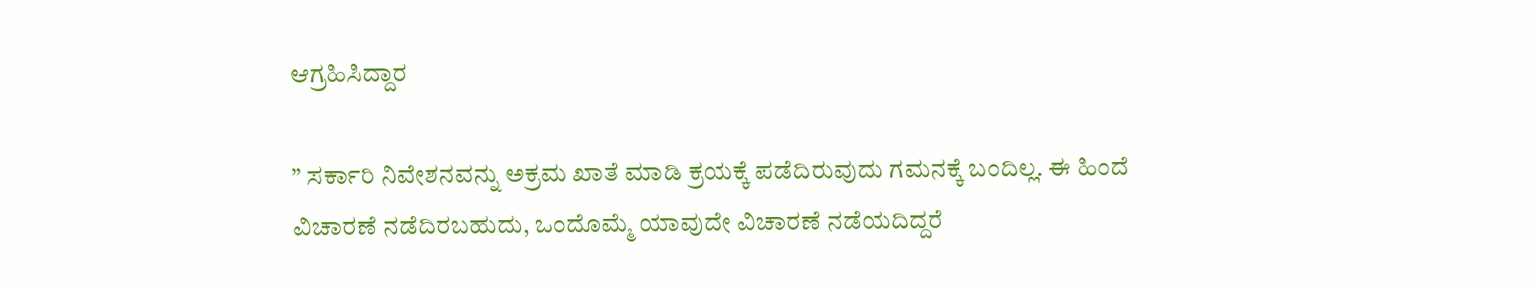ಆಗ್ರಹಿಸಿದ್ದಾರ

” ಸರ್ಕಾರಿ ನಿವೇಶನವನ್ನು ಅಕ್ರಮ ಖಾತೆ ಮಾಡಿ ಕ್ರಯಕ್ಕೆ ಪಡೆದಿರುವುದು ಗಮನಕ್ಕೆ ಬಂದಿಲ್ಲ. ಈ ಹಿಂದೆ ವಿಚಾರಣೆ ನಡೆದಿರಬಹುದು, ಒಂದೊಮ್ಮೆ ಯಾವುದೇ ವಿಚಾರಣೆ ನಡೆಯದಿದ್ದರೆ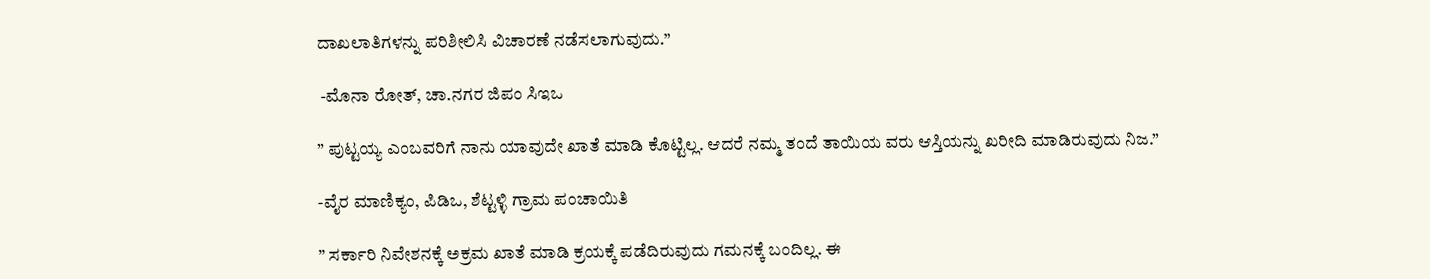ದಾಖಲಾತಿಗಳನ್ನು ಪರಿಶೀಲಿಸಿ ವಿಚಾರಣೆ ನಡೆಸಲಾಗುವುದು.”

 -ಮೊನಾ ರೋತ್, ಚಾ.ನಗರ ಜಿಪಂ ಸಿಇಒ

” ಪುಟ್ಟಯ್ಯ ಎಂಬವರಿಗೆ ನಾನು ಯಾವುದೇ ಖಾತೆ ಮಾಡಿ ಕೊಟ್ಟಿಲ್ಲ. ಆದರೆ ನಮ್ಮ ತಂದೆ ತಾಯಿಯ ವರು ಆಸ್ತಿಯನ್ನು ಖರೀದಿ ಮಾಡಿರುವುದು ನಿಜ.”

-ವೈರ ಮಾಣಿಕ್ಯಂ, ಪಿಡಿಒ, ಶೆಟ್ಟಳ್ಳಿ ಗ್ರಾಮ ಪಂಚಾಯಿತಿ

” ಸರ್ಕಾರಿ ನಿವೇಶನಕ್ಕೆ ಅಕ್ರಮ ಖಾತೆ ಮಾಡಿ ಕ್ರಯಕ್ಕೆ ಪಡೆದಿರುವುದು ಗಮನಕ್ಕೆ ಬಂದಿಲ್ಲ. ಈ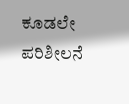ಕೂಡಲೇ ಪರಿಶೀಲನೆ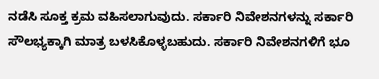ನಡೆಸಿ ಸೂಕ್ತ ಕ್ರಮ ವಹಿಸಲಾಗುವುದು. ಸರ್ಕಾರಿ ನಿವೇಶನಗಳನ್ನು ಸರ್ಕಾರಿ ಸೌಲಭ್ಯಕ್ಕಾಗಿ ಮಾತ್ರ ಬಳಸಿಕೊಳ್ಳಬಹುದು. ಸರ್ಕಾರಿ ನಿವೇಶನಗಳಿಗೆ ಭೂ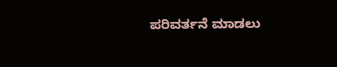ಪರಿವರ್ತನೆ ಮಾಡಲು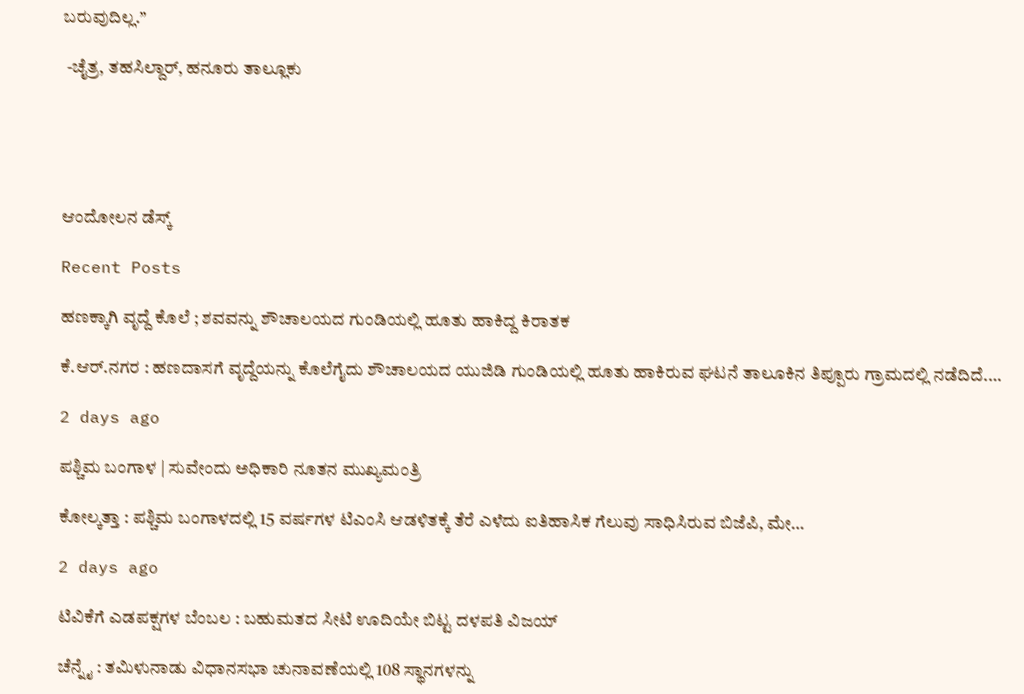ಬರುವುದಿಲ್ಲ.”

 -ಚೈತ್ರ, ತಹಸಿಲ್ದಾರ್, ಹನೂರು ತಾಲ್ಲೂಕು





ಆಂದೋಲನ ಡೆಸ್ಕ್

Recent Posts

ಹಣಕ್ಕಾಗಿ ವೃದ್ದೆ ಕೊಲೆ ; ಶವವನ್ನು ಶೌಚಾಲಯದ ಗುಂಡಿಯಲ್ಲಿ ಹೂತು ಹಾಕಿದ್ದ ಕಿರಾತಕ

ಕೆ.ಆರ್.ನಗರ : ಹಣದಾಸಗೆ ವೃದ್ದೆಯನ್ನು ಕೊಲೆಗೈದು ಶೌಚಾಲಯದ ಯುಜಿಡಿ ಗುಂಡಿಯಲ್ಲಿ ಹೂತು ಹಾಕಿರುವ ಘಟನೆ ತಾಲೂಕಿನ ತಿಪ್ಪೂರು ಗ್ರಾಮದಲ್ಲಿ ನಡೆದಿದೆ.…

2 days ago

ಪಶ್ಚಿಮ ಬಂಗಾಳ | ಸುವೇಂದು ಅಧಿಕಾರಿ ನೂತನ ಮುಖ್ಯಮಂತ್ರಿ

ಕೋಲ್ಕತ್ತಾ : ಪಶ್ಚಿಮ ಬಂಗಾಳದಲ್ಲಿ 15 ವರ್ಷಗಳ ಟಿಎಂಸಿ ಆಡಳಿತಕ್ಕೆ ತೆರೆ ಎಳೆದು ಐತಿಹಾಸಿಕ ಗೆಲುವು ಸಾಧಿಸಿರುವ ಬಿಜೆಪಿ, ಮೇ…

2 days ago

ಟಿವಿಕೆಗೆ ಎಡಪಕ್ಷಗಳ ಬೆಂಬಲ : ಬಹುಮತದ ಸೀಟಿ ಊದಿಯೇ ಬಿಟ್ಟ ದಳಪತಿ ವಿಜಯ್‌

ಚೆನ್ನೈ : ತಮಿಳುನಾಡು ವಿಧಾನಸಭಾ ಚುನಾವಣೆಯಲ್ಲಿ 108 ಸ್ಥಾನಗಳನ್ನು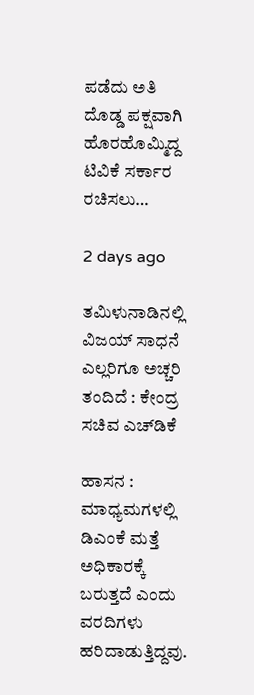ಪಡೆದು ಅತಿ ದೊಡ್ಡ ಪಕ್ಷವಾಗಿ ಹೊರಹೊಮ್ಮಿದ್ದ ಟಿವಿಕೆ ಸರ್ಕಾರ ರಚಿಸಲು…

2 days ago

ತಮಿಳುನಾಡಿನಲ್ಲಿ ವಿಜಯ್‌ ಸಾಧನೆ ಎಲ್ಲರಿಗೂ ಅಚ್ಚರಿ ತಂದಿದೆ : ಕೇಂದ್ರ ಸಚಿವ ಎಚ್‌ಡಿಕೆ

ಹಾಸನ : ಮಾಧ್ಯಮಗಳಲ್ಲಿ ಡಿಎಂಕೆ ಮತ್ತೆ ಅಧಿಕಾರಕ್ಕೆ ಬರುತ್ತದೆ ಎಂದು ವರದಿಗಳು ಹರಿದಾಡುತ್ತಿದ್ದವು.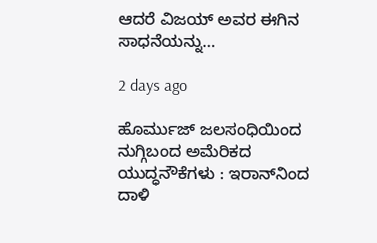ಆದರೆ ವಿಜಯ್‌ ಅವರ ಈಗಿನ ಸಾಧನೆಯನ್ನು…

2 days ago

ಹೊರ್ಮುಜ್‌ ಜಲಸಂಧಿಯಿಂದ ನುಗ್ಗಿಬಂದ ಅಮೆರಿಕದ ಯುದ್ಧನೌಕೆಗಳು : ಇರಾನ್‌ನಿಂದ ದಾಳಿ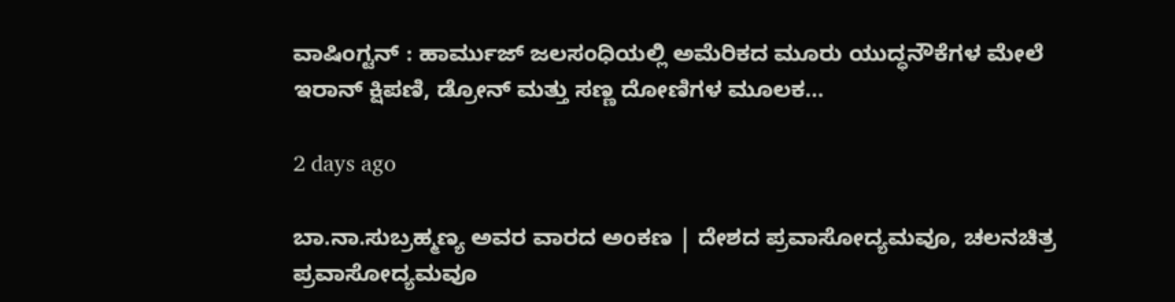ವಾಷಿಂಗ್ಟನ್ : ಹಾರ್ಮುಜ್ ಜಲಸಂಧಿಯಲ್ಲಿ ಅಮೆರಿಕದ ಮೂರು ಯುದ್ಧನೌಕೆಗಳ ಮೇಲೆ ಇರಾನ್ ಕ್ಷಿಪಣಿ, ಡ್ರೋನ್ ಮತ್ತು ಸಣ್ಣ ದೋಣಿಗಳ ಮೂಲಕ…

2 days ago

ಬಾ.ನಾ.ಸುಬ್ರಹ್ಮಣ್ಯ ಅವರ ವಾರದ ಅಂಕಣ | ದೇಶದ ಪ್ರವಾಸೋದ್ಯಮವೂ, ಚಲನಚಿತ್ರ ಪ್ರವಾಸೋದ್ಯಮವೂ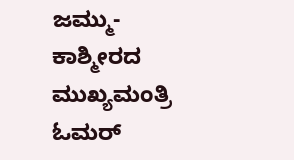ಜಮ್ಮು-ಕಾಶ್ಮೀರದ ಮುಖ್ಯಮಂತ್ರಿ ಓಮರ್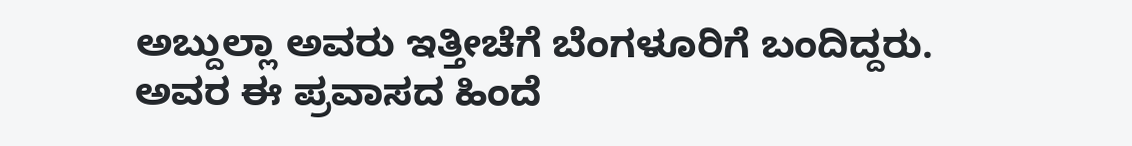ಅಬ್ದುಲ್ಲಾ ಅವರು ಇತ್ತೀಚೆಗೆ ಬೆಂಗಳೂರಿಗೆ ಬಂದಿದ್ದರು. ಅವರ ಈ ಪ್ರವಾಸದ ಹಿಂದೆ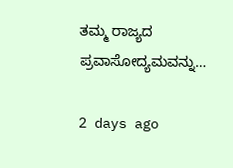ತಮ್ಮ ರಾಜ್ಯದ ಪ್ರವಾಸೋದ್ಯಮವನ್ನು…

2 days ago